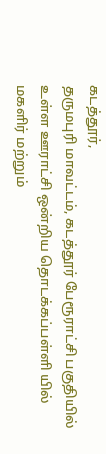கடத்தூர்,
தருமபுரி மாவட்டம், கடத்தூர் பேரூராட்சி பகுதியில் உள்ள ஊராட்சி ஒன்றிய தொடக்கப்பள்ளி யில் மகளிர் மற்றும்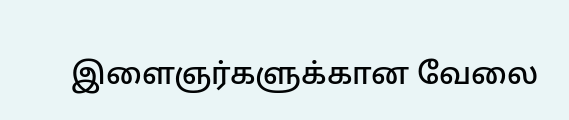இளைஞர்களுக்கான வேலை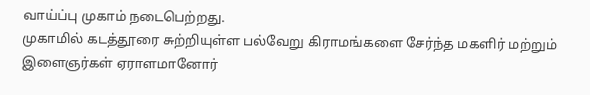வாய்ப்பு முகாம் நடைபெற்றது.
முகாமில் கடத்தூரை சுற்றியுள்ள பல்வேறு கிராமங்களை சேர்ந்த மகளிர் மற்றும் இளைஞர்கள் ஏராளமானோர்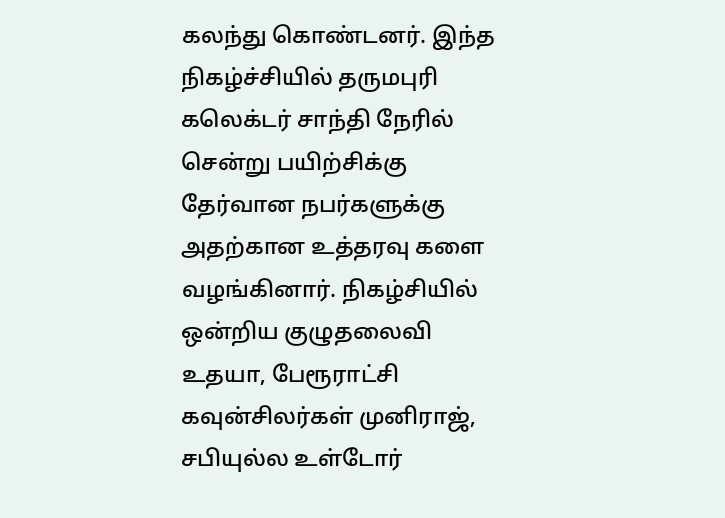கலந்து கொண்டனர். இந்த நிகழ்ச்சியில் தருமபுரி கலெக்டர் சாந்தி நேரில் சென்று பயிற்சிக்கு தேர்வான நபர்களுக்கு அதற்கான உத்தரவு களை வழங்கினார். நிகழ்சியில் ஒன்றிய குழுதலைவி உதயா, பேரூராட்சி கவுன்சிலர்கள் முனிராஜ், சபியுல்ல உள்டோர்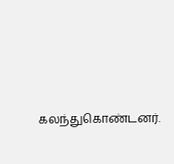கலந்துகொண்டனர்.